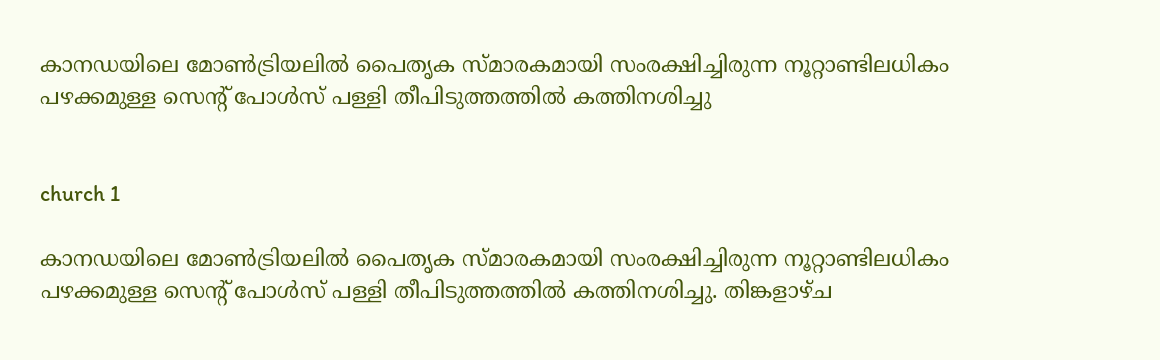കാനഡയിലെ മോൺട്രിയലിൽ പൈതൃക സ്മാരകമായി സംരക്ഷിച്ചിരുന്ന നൂറ്റാണ്ടിലധികം പഴക്കമുള്ള സെന്റ് പോൾസ് പള്ളി തീപിടുത്തത്തിൽ കത്തിനശിച്ചു


church 1

കാനഡയിലെ മോൺട്രിയലിൽ പൈതൃക സ്മാരകമായി സംരക്ഷിച്ചിരുന്ന നൂറ്റാണ്ടിലധികം പഴക്കമുള്ള സെന്റ് പോൾസ് പള്ളി തീപിടുത്തത്തിൽ കത്തിനശിച്ചു. തിങ്കളാഴ്ച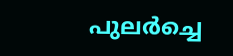പുലർച്ചെ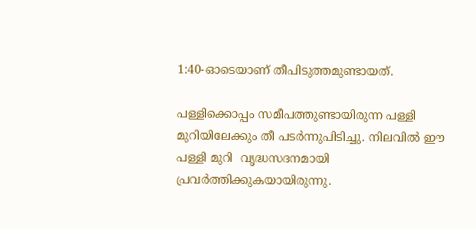1:40-ഓടെയാണ് തീപിടുത്തമുണ്ടായത്.

പള്ളിക്കൊപ്പം സമീപത്തുണ്ടായിരുന്ന പള്ളി മുറിയിലേക്കും തീ പടർന്നുപിടിച്ചു. നിലവിൽ ഈ പള്ളി മുറി  വൃദ്ധസദനമായി പ്രവർത്തിക്കുകയായിരുന്നു.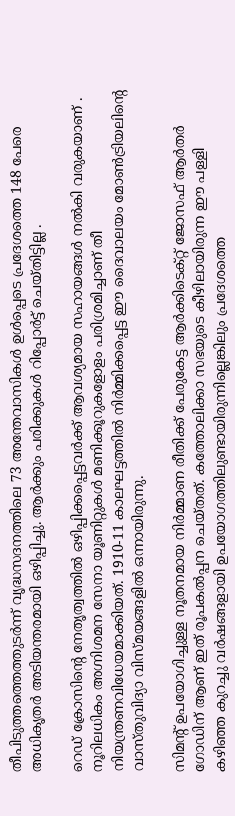തീപിടുത്തത്തെത്തുടർന്ന് വൃദ്ധസദനത്തിലെ 73 അന്തേവാസികൾ ഉൾപ്പെടെ പ്രദേശത്തെ 148 പേരെ അധികൃതർ അടിയന്തരമായി ഒഴിപ്പിച്ചു. ആർക്കും പരിക്കുകൾ റിപ്പോർട്ട് ചെയ്തിട്ടില്ല .

റെഡ് ക്രോസിന്റെ നേതൃത്വത്തിൽ ഒഴിപ്പിക്കപ്പെട്ടവർക്ക് ആവശ്യമായ സഹായങ്ങൾ നൽകി വരുകയാണ് . നൂറിലധികം അഗ്നിശമന സേനാ യൂണിറ്റുകൾ മണിക്കൂറുകളോളം പരിശ്രമിച്ചാണ് തീ നിയന്ത്രണവിധേയമാക്കിയത്. 1910-11 കാലഘട്ടത്തിൽ നിർമ്മിക്കപ്പെട്ട ഈ ദൈവാലയം മോൺട്രിയലിന്റെ വാസ്തുവിദ്യാ വിസ്മയങ്ങളിൽ ഒന്നായിരുന്നു.

സിമന്റ് ഉപയോഗിച്ചുള്ള നൂതനമായ നിർമ്മാണ രീതിക്ക് പേരുകേട്ട ആർക്കിടെക്റ്റ് ജോസഫ് ആർതർ  ഗോഡിന് ആണ് ഇത് രൂപകൽപ്പന ചെയ്തത്. കത്തോലിക്കാ സഭയുടെ കീഴിലായിരുന്ന ഈ പള്ളി കഴിഞ്ഞ കുറച്ചു വർഷങ്ങളായി ഉപയോഗത്തിലുണ്ടായിരുന്നില്ലെങ്കിലും പ്രദേശത്തെ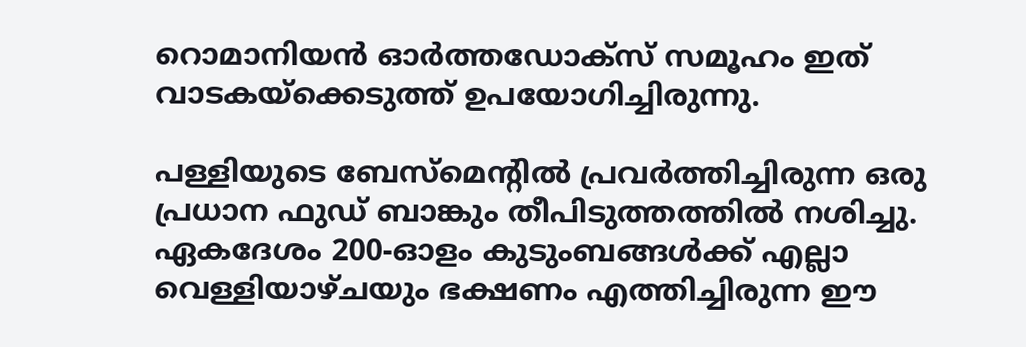റൊമാനിയൻ ഓർത്തഡോക്സ് സമൂഹം ഇത് വാടകയ്‌ക്കെടുത്ത് ഉപയോഗിച്ചിരുന്നു.

പള്ളിയുടെ ബേസ്‌മെന്റിൽ പ്രവർത്തിച്ചിരുന്ന ഒരു പ്രധാന ഫുഡ് ബാങ്കും തീപിടുത്തത്തിൽ നശിച്ചു. ഏകദേശം 200-ഓളം കുടുംബങ്ങൾക്ക് എല്ലാ വെള്ളിയാഴ്ചയും ഭക്ഷണം എത്തിച്ചിരുന്ന ഈ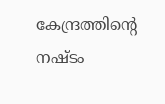കേന്ദ്രത്തിന്റെ നഷ്ടം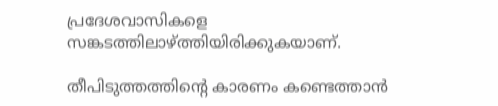പ്രദേശവാസികളെ സങ്കടത്തിലാഴ്ത്തിയിരിക്കുകയാണ്.

തീപിടുത്തത്തിന്റെ കാരണം കണ്ടെത്താൻ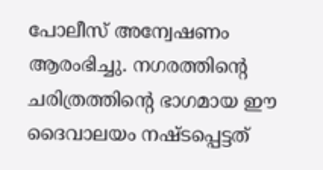പോലീസ് അന്വേഷണം ആരംഭിച്ചു. നഗരത്തിന്റെ ചരിത്രത്തിന്റെ ഭാഗമായ ഈ ദൈവാലയം നഷ്ടപ്പെട്ടത്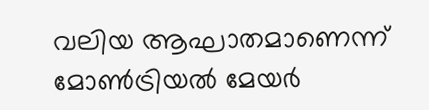വലിയ ആഘാതമാണെന്ന് മോൺട്രിയൽ മേയർ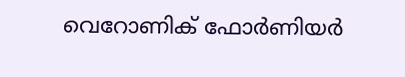വെറോണിക് ഫോർണിയർ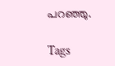പറഞ്ഞു.

Tags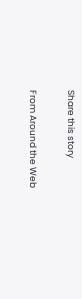Share this story

From Around the Web